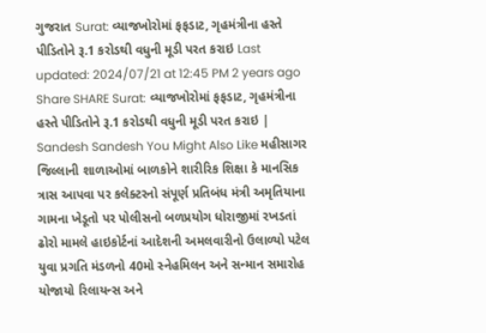ગુજરાત Surat: વ્યાજખોરોમાં ફફડાટ, ગૃહમંત્રીના હસ્તે પીડિતોને રૂ.1 કરોડથી વધુની મૂડી પરત કરાઇ Last updated: 2024/07/21 at 12:45 PM 2 years ago Share SHARE Surat: વ્યાજખોરોમાં ફફડાટ, ગૃહમંત્રીના હસ્તે પીડિતોને રૂ.1 કરોડથી વધુની મૂડી પરત કરાઇ | Sandesh Sandesh You Might Also Like મહીસાગર જિલ્લાની શાળાઓમાં બાળકોને શારીરિક શિક્ષા કે માનસિક ત્રાસ આપવા પર કલેક્ટરનો સંપૂર્ણ પ્રતિબંધ મંત્રી અમૃતિયાના ગામના ખેડૂતો પર પોલીસનો બળપ્રયોગ ધોરાજીમાં રખડતાં ઢોરો મામલે હાઇકોર્ટનાં આદેશની અમલવારીનો ઉલાળ્યો પટેલ યુવા પ્રગતિ મંડળનો 40મો સ્નેહમિલન અને સન્માન સમારોહ યોજાયો રિલાયન્સ અને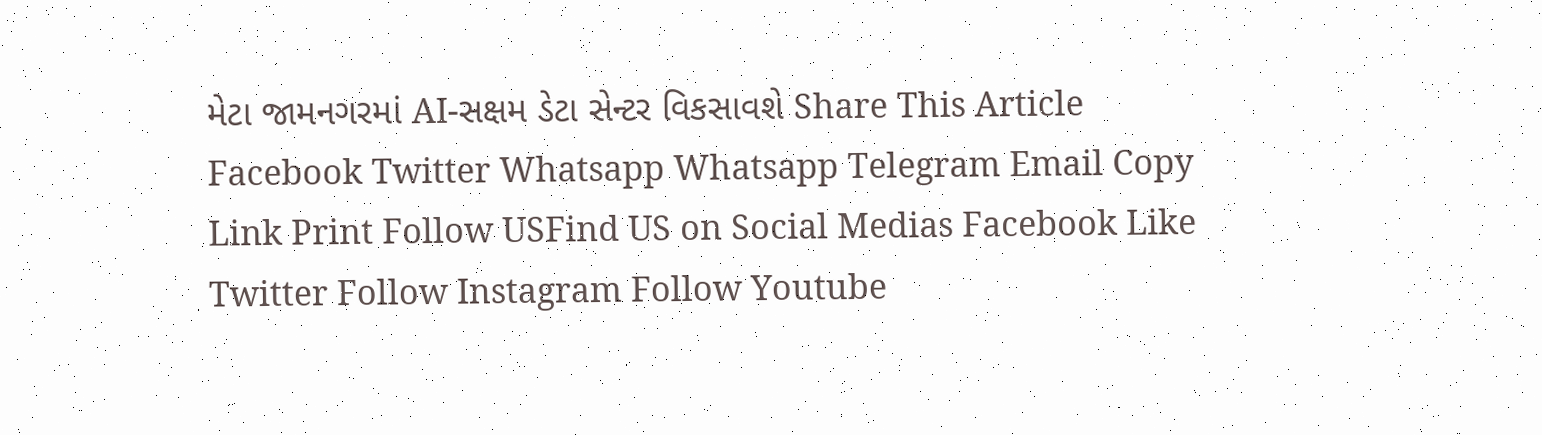મેટા જામનગરમાં AI-સક્ષમ ડેટા સેન્ટર વિકસાવશે Share This Article Facebook Twitter Whatsapp Whatsapp Telegram Email Copy Link Print Follow USFind US on Social Medias Facebook Like Twitter Follow Instagram Follow Youtube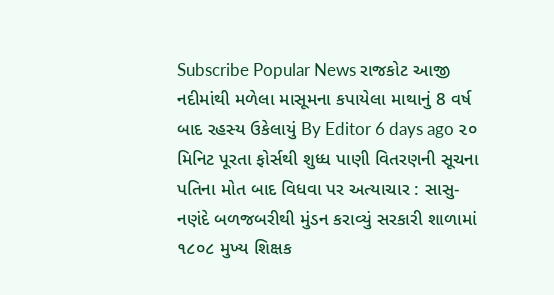Subscribe Popular News રાજકોટ આજી નદીમાંથી મળેલા માસૂમના કપાયેલા માથાનું 8 વર્ષ બાદ રહસ્ય ઉકેલાયું By Editor 6 days ago ૨૦ મિનિટ પૂરતા ફોર્સથી શુધ્ધ પાણી વિતરણની સૂચના પતિના મોત બાદ વિધવા પર અત્યાચાર : સાસુ-નણંદે બળજબરીથી મુંડન કરાવ્યું સરકારી શાળામાં ૧૮૦૮ મુખ્ય શિક્ષક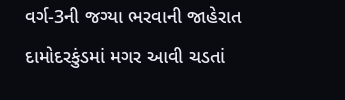વર્ગ-3ની જગ્યા ભરવાની જાહેરાત દામોદરકુંડમાં મગર આવી ચડતાં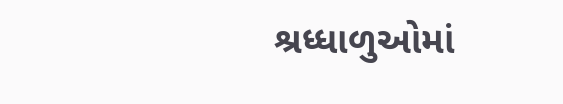શ્રધ્ધાળુઓમાં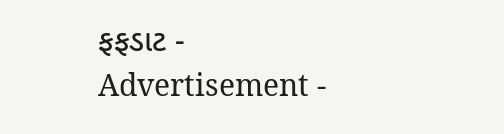ફફડાટ - Advertisement -